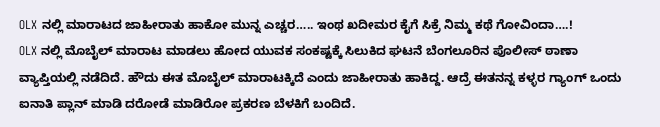OLX ನಲ್ಲಿ ಮಾರಾಟದ ಜಾಹೀರಾತು ಹಾಕೋ ಮುನ್ನ ಎಚ್ಚರ….. ಇಂಥ ಖದೀಮರ ಕೈಗೆ ಸಿಕ್ರೆ ನಿಮ್ಮ ಕಥೆ ಗೋವಿಂದಾ….!
OLX ನಲ್ಲಿ ಮೊಬೈಲ್ ಮಾರಾಟ ಮಾಡಲು ಹೋದ ಯುವಕ ಸಂಕಷ್ಟಕ್ಕೆ ಸಿಲುಕಿದ ಘಟನೆ ಬೆಂಗಲೂರಿನ ಪೊಲೀಸ್ ಠಾಣಾ ವ್ಯಾಪ್ತಿಯಲ್ಲಿ ನಡೆದಿದೆ. ಹೌದು ಈತ ಮೊಬೈಲ್ ಮಾರಾಟಕ್ಕಿದೆ ಎಂದು ಜಾಹೀರಾತು ಹಾಕಿದ್ದ. ಆದ್ರೆ ಈತನನ್ನ ಕಳ್ಳರ ಗ್ಯಾಂಗ್ ಒಂದು ಐನಾತಿ ಪ್ಲಾನ್ ಮಾಡಿ ದರೋಡೆ ಮಾಡಿರೋ ಪ್ರಕರಣ ಬೆಳಕಿಗೆ ಬಂದಿದೆ.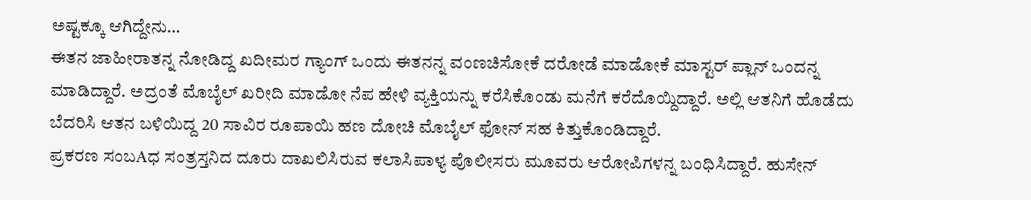ಅಷ್ಟಕ್ಕೂ ಆಗಿದ್ದೇನು…
ಈತನ ಜಾಹೀರಾತನ್ನ ನೋಡಿದ್ದ ಖದೀಮರ ಗ್ಯಾಂಗ್ ಒಂದು ಈತನನ್ನ ವಂಣಚಿಸೋಕೆ ದರೋಡೆ ಮಾಡೋಕೆ ಮಾಸ್ಟರ್ ಪ್ಲಾನ್ ಒಂದನ್ನ ಮಾಡಿದ್ದಾರೆ. ಅದ್ರಂತೆ ಮೊಬೈಲ್ ಖರೀದಿ ಮಾಡೋ ನೆಪ ಹೇಳಿ ವ್ಯಕ್ತಿಯನ್ನು ಕರೆಸಿಕೊಂಡು ಮನೆಗೆ ಕರೆದೊಯ್ದಿದ್ದಾರೆ. ಅಲ್ಲಿ ಆತನಿಗೆ ಹೊಡೆದು ಬೆದರಿಸಿ ಆತನ ಬಳಿಯಿದ್ದ 20 ಸಾವಿರ ರೂಪಾಯಿ ಹಣ ದೋಚಿ ಮೊಬೈಲ್ ಫೋನ್ ಸಹ ಕಿತ್ತುಕೊಂಡಿದ್ದಾರೆ.
ಪ್ರಕರಣ ಸಂಬAಧ ಸಂತ್ರಸ್ತನಿದ ದೂರು ದಾಖಲಿಸಿರುವ ಕಲಾಸಿಪಾಳ್ಯ ಪೊಲೀಸರು ಮೂವರು ಆರೋಪಿಗಳನ್ನ ಬಂಧಿಸಿದ್ದಾರೆ. ಹುಸೇನ್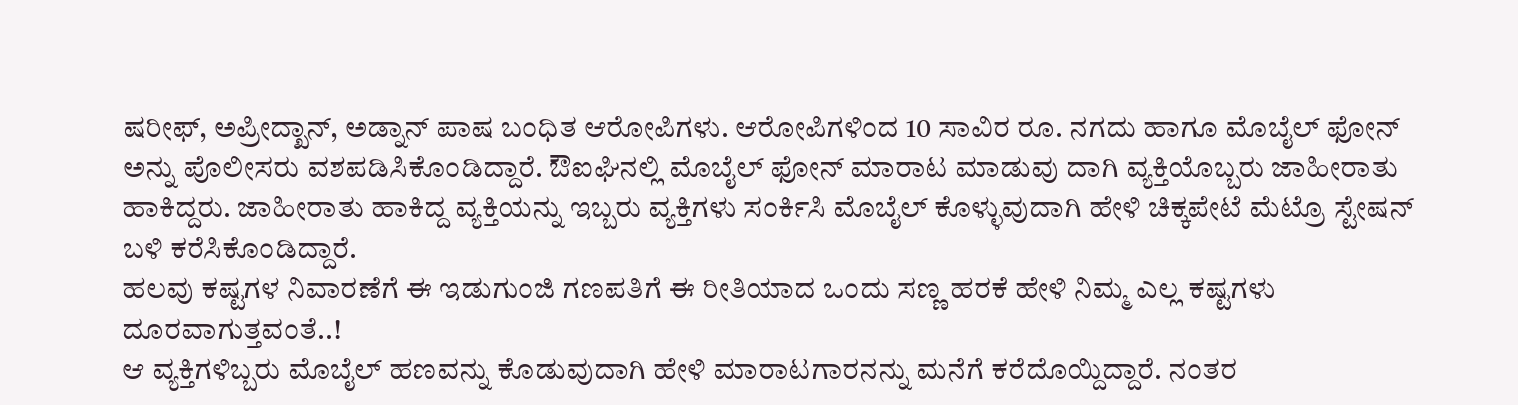ಷರೀಫ್, ಅಪ್ರೀದ್ಖಾನ್, ಅಡ್ನಾನ್ ಪಾಷ ಬಂಧಿತ ಆರೋಪಿಗಳು. ಆರೋಪಿಗಳಿಂದ 10 ಸಾವಿರ ರೂ. ನಗದು ಹಾಗೂ ಮೊಬೈಲ್ ಫೋನ್ ಅನ್ನು ಪೊಲೀಸರು ವಶಪಡಿಸಿಕೊಂಡಿದ್ದಾರೆ. ಔಐಘಿನಲ್ಲಿ ಮೊಬೈಲ್ ಫೋನ್ ಮಾರಾಟ ಮಾಡುವು ದಾಗಿ ವ್ಯಕ್ತಿಯೊಬ್ಬರು ಜಾಹೀರಾತು ಹಾಕಿದ್ದರು. ಜಾಹೀರಾತು ಹಾಕಿದ್ದ ವ್ಯಕ್ತಿಯನ್ನು ಇಬ್ಬರು ವ್ಯಕ್ತಿಗಳು ಸಂರ್ಕಿಸಿ ಮೊಬೈಲ್ ಕೊಳ್ಳುವುದಾಗಿ ಹೇಳಿ ಚಿಕ್ಕಪೇಟೆ ಮೆಟ್ರೊ ಸ್ಟೇಷನ್ ಬಳಿ ಕರೆಸಿಕೊಂಡಿದ್ದಾರೆ.
ಹಲವು ಕಷ್ಟಗಳ ನಿವಾರಣೆಗೆ ಈ ಇಡುಗುಂಜಿ ಗಣಪತಿಗೆ ಈ ರೀತಿಯಾದ ಒಂದು ಸಣ್ಣ ಹರಕೆ ಹೇಳಿ ನಿಮ್ಮ ಎಲ್ಲ ಕಷ್ಟಗಳು ದೂರವಾಗುತ್ತವಂತೆ..!
ಆ ವ್ಯಕ್ತಿಗಳಿಬ್ಬರು ಮೊಬೈಲ್ ಹಣವನ್ನು ಕೊಡುವುದಾಗಿ ಹೇಳಿ ಮಾರಾಟಗಾರನನ್ನು ಮನೆಗೆ ಕರೆದೊಯ್ದಿದ್ದಾರೆ. ನಂತರ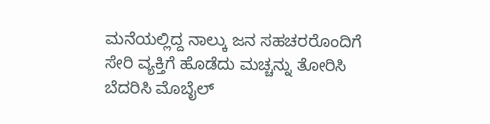ಮನೆಯಲ್ಲಿದ್ದ ನಾಲ್ಕು ಜನ ಸಹಚರರೊಂದಿಗೆ ಸೇರಿ ವ್ಯಕ್ತಿಗೆ ಹೊಡೆದು ಮಚ್ಚನ್ನು ತೋರಿಸಿ ಬೆದರಿಸಿ ಮೊಬೈಲ್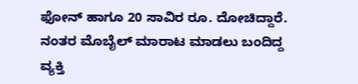ಫೋನ್ ಹಾಗೂ 20 ಸಾವಿರ ರೂ. ದೋಚಿದ್ದಾರೆ. ನಂತರ ಮೊಬೈಲ್ ಮಾರಾಟ ಮಾಡಲು ಬಂದಿದ್ದ ವ್ಯಕ್ತಿ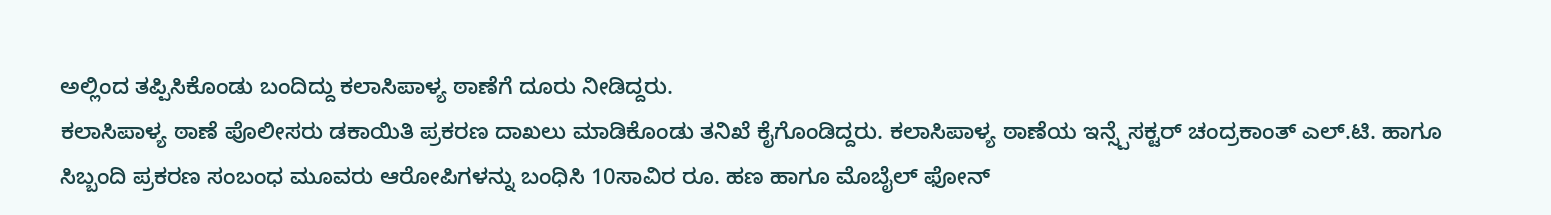ಅಲ್ಲಿಂದ ತಪ್ಪಿಸಿಕೊಂಡು ಬಂದಿದ್ದು ಕಲಾಸಿಪಾಳ್ಯ ಠಾಣೆಗೆ ದೂರು ನೀಡಿದ್ದರು.
ಕಲಾಸಿಪಾಳ್ಯ ಠಾಣೆ ಪೊಲೀಸರು ಡಕಾಯಿತಿ ಪ್ರಕರಣ ದಾಖಲು ಮಾಡಿಕೊಂಡು ತನಿಖೆ ಕೈಗೊಂಡಿದ್ದರು. ಕಲಾಸಿಪಾಳ್ಯ ಠಾಣೆಯ ಇನ್ಸ್ಪೆಸಕ್ಟರ್ ಚಂದ್ರಕಾಂತ್ ಎಲ್.ಟಿ. ಹಾಗೂ ಸಿಬ್ಬಂದಿ ಪ್ರಕರಣ ಸಂಬಂಧ ಮೂವರು ಆರೋಪಿಗಳನ್ನು ಬಂಧಿಸಿ 10ಸಾವಿರ ರೂ. ಹಣ ಹಾಗೂ ಮೊಬೈಲ್ ಫೋನ್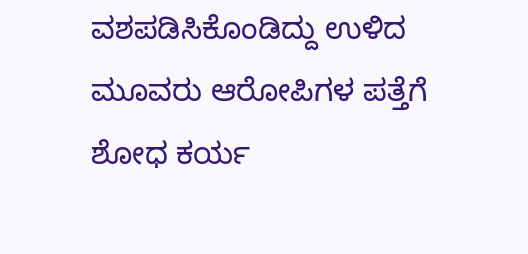ವಶಪಡಿಸಿಕೊಂಡಿದ್ದು ಉಳಿದ ಮೂವರು ಆರೋಪಿಗಳ ಪತ್ತೆಗೆ ಶೋಧ ಕರ್ಯ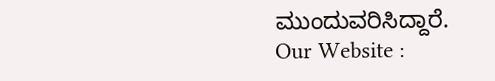ಮುಂದುವರಿಸಿದ್ದಾರೆ.
Our Website :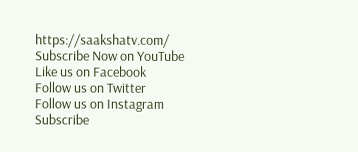https://saakshatv.com/
Subscribe Now on YouTube
Like us on Facebook
Follow us on Twitter
Follow us on Instagram
Subscribe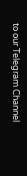to our Telegram Channel